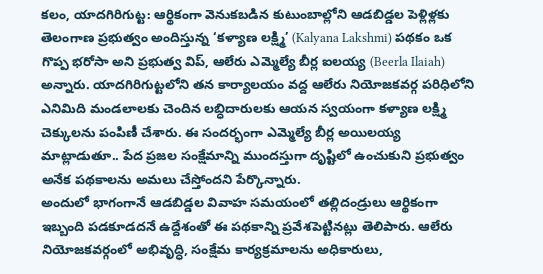కలం, యాదగిరిగుట్ట: ఆర్థికంగా వెనుకబడిన కుటుంబాల్లోని ఆడబిడ్డల పెళ్లిళ్లకు తెలంగాణ ప్రభుత్వం అందిస్తున్న ‘కళ్యాణ లక్ష్మి’ (Kalyana Lakshmi) పథకం ఒక గొప్ప భరోసా అని ప్రభుత్వ విప్, ఆలేరు ఎమ్మెల్యే బీర్ల ఐలయ్య (Beerla Ilaiah) అన్నారు. యాదగిరిగుట్టలోని తన కార్యాలయం వద్ద ఆలేరు నియోజకవర్గ పరిధిలోని ఎనిమిది మండలాలకు చెందిన లబ్ధిదారులకు ఆయన స్వయంగా కళ్యాణ లక్ష్మి చెక్కులను పంపిణీ చేశారు. ఈ సందర్భంగా ఎమ్మెల్యే బీర్ల అయిలయ్య మాట్లాడుతూ.. పేద ప్రజల సంక్షేమాన్ని ముందస్తుగా దృష్టిలో ఉంచుకుని ప్రభుత్వం అనేక పథకాలను అమలు చేస్తోందని పేర్కొన్నారు.
అందులో భాగంగానే ఆడబిడ్డల వివాహ సమయంలో తల్లిదండ్రులు ఆర్థికంగా ఇబ్బంది పడకూడదనే ఉద్దేశంతో ఈ పథకాన్ని ప్రవేశపెట్టినట్లు తెలిపారు. ఆలేరు నియోజకవర్గంలో అభివృద్ధి, సంక్షేమ కార్యక్రమాలను అధికారులు,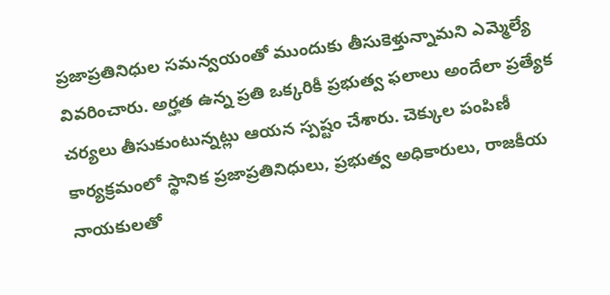ప్రజాప్రతినిధుల సమన్వయంతో ముందుకు తీసుకెళ్తున్నామని ఎమ్మెల్యే వివరించారు. అర్హత ఉన్న ప్రతి ఒక్కరికీ ప్రభుత్వ ఫలాలు అందేలా ప్రత్యేక చర్యలు తీసుకుంటున్నట్లు ఆయన స్పష్టం చేశారు. చెక్కుల పంపిణీ కార్యక్రమంలో స్థానిక ప్రజాప్రతినిధులు, ప్రభుత్వ అధికారులు, రాజకీయ నాయకులతో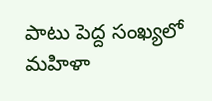పాటు పెద్ద సంఖ్యలో మహిళా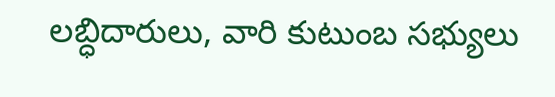లబ్ధిదారులు, వారి కుటుంబ సభ్యులు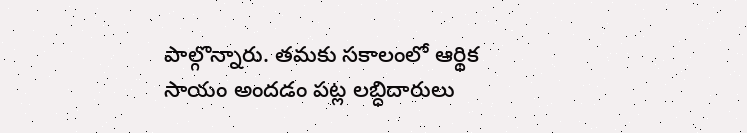పాల్గొన్నారు. తమకు సకాలంలో ఆర్థిక సాయం అందడం పట్ల లబ్ధిదారులు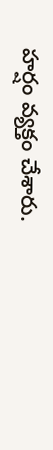హర్షం వ్యక్తం చేశారు.